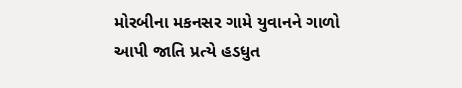મોરબીના મકનસર ગામે યુવાનને ગાળો આપી જાતિ પ્રત્યે હડધુત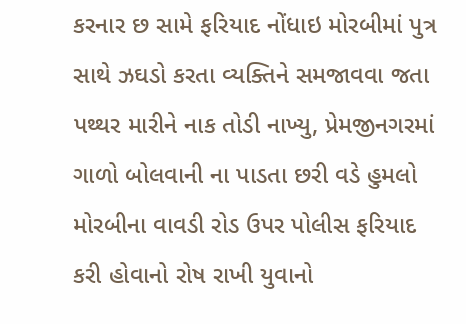કરનાર છ સામે ફરિયાદ નોંધાઇ મોરબીમાં પુત્ર સાથે ઝઘડો કરતા વ્યક્તિને સમજાવવા જતા પથ્થર મારીને નાક તોડી નાખ્યુ, પ્રેમજીનગરમાં ગાળો બોલવાની ના પાડતા છરી વડે હુમલો મોરબીના વાવડી રોડ ઉપર પોલીસ ફરિયાદ કરી હોવાનો રોષ રાખી યુવાનો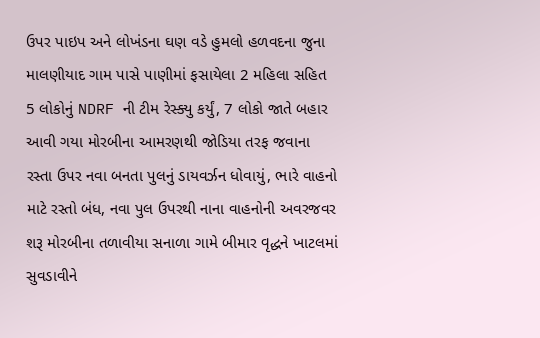ઉપર પાઇપ અને લોખંડના ઘણ વડે હુમલો હળવદના જુના માલણીયાદ ગામ પાસે પાણીમાં ફસાયેલા 2 મહિલા સહિત 5 લોકોનું NDRF ની ટીમ રેસ્ક્યુ કર્યું, 7 લોકો જાતે બહાર આવી ગયા મોરબીના આમરણથી જોડિયા તરફ જવાના રસ્તા ઉપર નવા બનતા પુલનું ડાયવર્ઝન ધોવાયું, ભારે વાહનો માટે રસ્તો બંધ, નવા પુલ ઉપરથી નાના વાહનોની અવરજવર શરૂ મોરબીના તળાવીયા સનાળા ગામે બીમાર વૃદ્ધને ખાટલમાં સુવડાવીને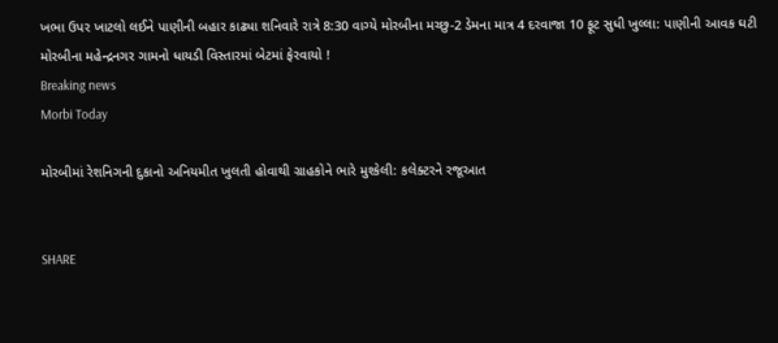ખભા ઉપર ખાટલો લઈને પાણીની બહાર કાઢ્યા શનિવારે રાત્રે 8:30 વાગ્યે મોરબીના મચ્છુ-2 ડેમના માત્ર 4 દરવાજા 10 ફૂટ સુધી ખુલ્લા: પાણીની આવક ઘટી મોરબીના મહેન્દ્રનગર ગામનો ધાયડી વિસ્તારમાં બેટમાં ફેરવાયો !
Breaking news
Morbi Today

મોરબીમાં રેશનિગની દુકાનો અનિયમીત ખુલતી હોવાથી ગ્રાહકોને ભારે મુશ્કેલી: કલેક્ટરને રજૂઆત


SHARE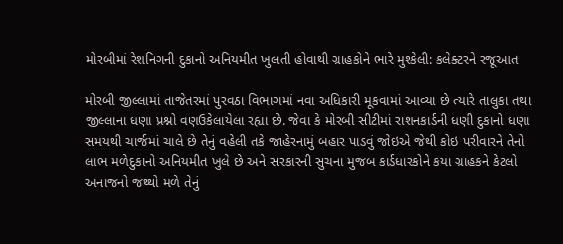મોરબીમાં રેશનિગની દુકાનો અનિયમીત ખુલતી હોવાથી ગ્રાહકોને ભારે મુશ્કેલી: કલેક્ટરને રજૂઆત

મોરબી જીલ્લામાં તાજેતરમાં પુરવઠા વિભાગમાં નવા અધિકારી મૂકવામાં આવ્યા છે ત્યારે તાલુકા તથા જીલ્લાના ધણા પ્રશ્નો વણઉકેલાયેલા રહ્યા છે. જેવા કે મોરબી સીટીમાં રાશનકાર્ડની ધણી દુકાનો ધણા સમયથી ચાર્જમાં ચાલે છે તેનું વહેલી તકે જાહેરનામું બહાર પાડવું જોઇએ જેથી કોઇ પરીવારને તેનો લાભ મળેદુકાનો અનિયમીત ખુલે છે અને સરકારની સુચના મુજબ કાર્ડધારકોને કયા ગ્રાહકને કેટલો અનાજનો જથ્થો મળે તેનું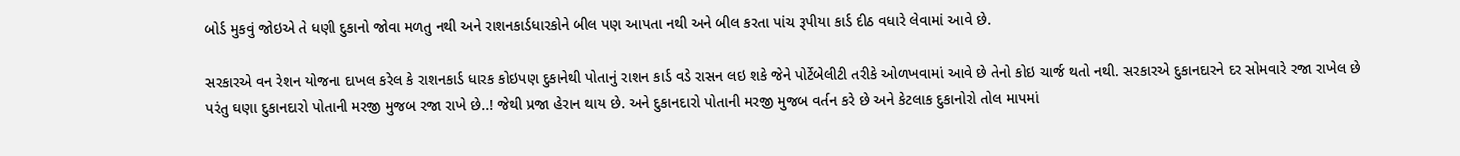બોર્ડ મુકવું જોઇએ તે ધણી દુકાનો જોવા મળતુ નથી અને રાશનકાર્ડધારકોને બીલ પણ આપતા નથી અને બીલ કરતા પાંચ રૂપીયા કાર્ડ દીઠ વધારે લેવામાં આવે છે.

સરકારએ વન રેશન યોજના દાખલ કરેલ કે રાશનકાર્ડ ધારક કોઇપણ દુકાનેથી પોતાનું રાશન કાર્ડ વડે રાસન લઇ શકે જેને પોર્ટેબેલીટી તરીકે ઓળખવામાં આવે છે તેનો કોઇ ચાર્જ થતો નથી. સરકારએ દુકાનદારને દર સોમવારે રજા રાખેલ છે પરંતુ ઘણા દુકાનદારો પોતાની મરજી મુજબ રજા રાખે છે..! જેથી પ્રજા હેરાન થાય છે. અને દુકાનદારો પોતાની મરજી મુજબ વર્તન કરે છે અને કેટલાક દુકાનોરો તોલ માપમાં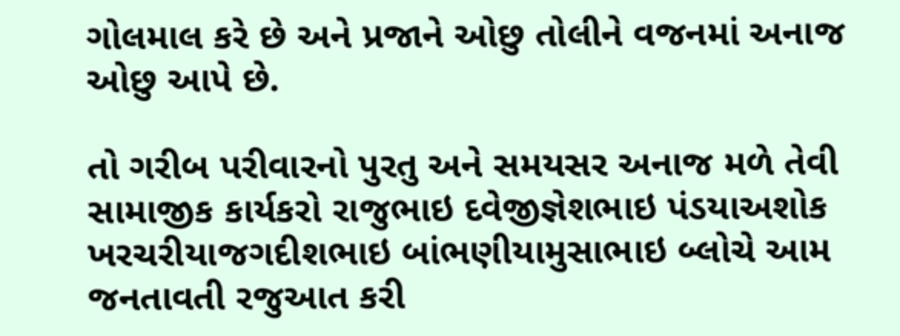ગોલમાલ કરે છે અને પ્રજાને ઓછુ તોલીને વજનમાં અનાજ ઓછુ આપે છે.

તો ગરીબ પરીવારનો પુરતુ અને સમયસર અનાજ મળે તેવી સામાજીક કાર્યકરો રાજુભાઇ દવેજીજ્ઞેશભાઇ પંડયાઅશોક ખરચરીયાજગદીશભાઇ બાંભણીયામુસાભાઇ બ્લોચે આમ જનતાવતી રજુઆત કરી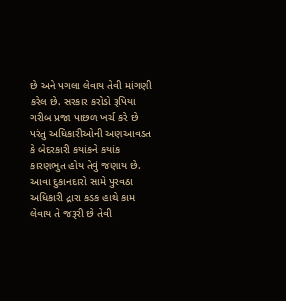છે અને પગલા લેવાય તેવી માંગણી કરેલ છે. સરકાર કરોડો રૂપિયા ગરીબ પ્રજા પાછળ ખર્ચ કરે છે પરંતુ અધિકારીઓની અણઆવડત કે બેદરકારી કયાંકને કયાંક કારણભુત હોય તેવું જણાય છે. આવા દુકાનદારો સામે પુરવઠા અધિકારી દ્રારા કડક હાથે કામ લેવાય તે જરૂરી છે તેવી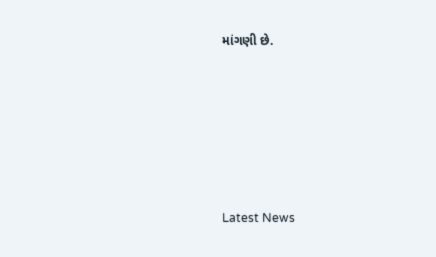માંગણી છે.






Latest News